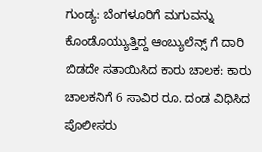ಗುಂಡ್ಯ: ಬೆಂಗಳೂರಿಗೆ ಮಗುವನ್ನು ಕೊಂಡೊಯ್ಯುತ್ತಿದ್ದ ಆಂಬ್ಯುಲೆನ್ಸ್ ಗೆ ದಾರಿ ಬಿಡದೇ ಸತಾಯಿಸಿದ ಕಾರು ಚಾಲಕ: ಕಾರು ಚಾಲಕನಿಗೆ 6 ಸಾವಿರ ರೂ. ದಂಡ ವಿಧಿಸಿದ ಪೊಲೀಸರು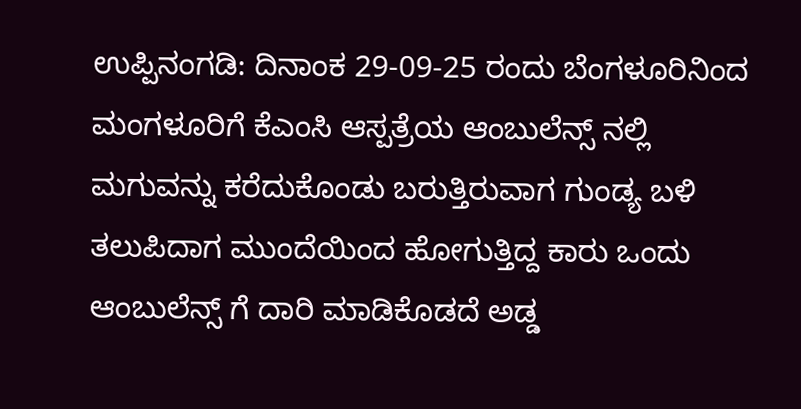ಉಪ್ಪಿನಂಗಡಿ: ದಿನಾಂಕ 29-09-25 ರಂದು ಬೆಂಗಳೂರಿನಿಂದ ಮಂಗಳೂರಿಗೆ ಕೆಎಂಸಿ ಆಸ್ಪತ್ರೆಯ ಆಂಬುಲೆನ್ಸ್ ನಲ್ಲಿ ಮಗುವನ್ನು ಕರೆದುಕೊಂಡು ಬರುತ್ತಿರುವಾಗ ಗುಂಡ್ಯ ಬಳಿ ತಲುಪಿದಾಗ ಮುಂದೆಯಿಂದ ಹೋಗುತ್ತಿದ್ದ ಕಾರು ಒಂದು ಆಂಬುಲೆನ್ಸ್ ಗೆ ದಾರಿ ಮಾಡಿಕೊಡದೆ ಅಡ್ಡ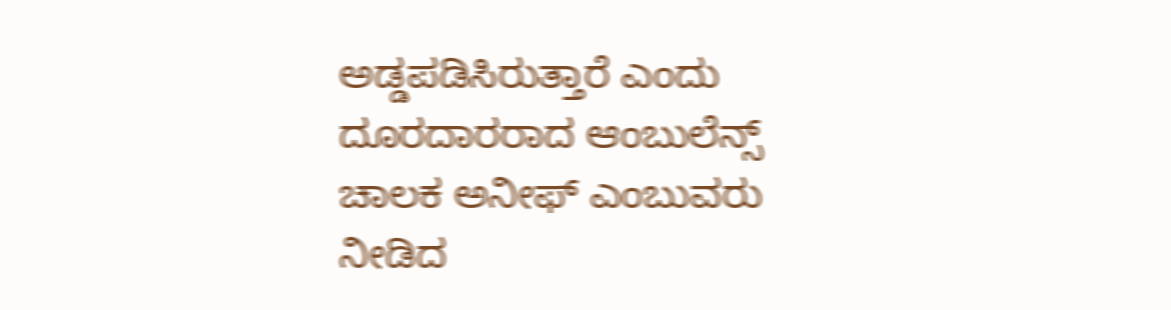ಅಡ್ಡಪಡಿಸಿರುತ್ತಾರೆ ಎಂದು ದೂರದಾರರಾದ ಆಂಬುಲೆನ್ಸ್ ಚಾಲಕ ಅನೀಫ್ ಎಂಬುವರು ನೀಡಿದ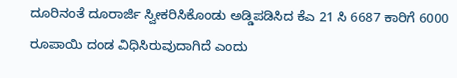ದೂರಿನಂತೆ ದೂರಾರ್ಜಿ ಸ್ವೀಕರಿಸಿಕೊಂಡು ಅಡ್ಡಿಪಡಿಸಿದ ಕೆಎ 21 ಸಿ 6687 ಕಾರಿಗೆ 6000 ರೂಪಾಯಿ ದಂಡ ವಿಧಿಸಿರುವುದಾಗಿದೆ ಎಂದು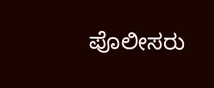ಪೊಲೀಸರು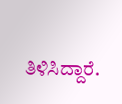ತಿಳಿಸಿದ್ದಾರೆ.